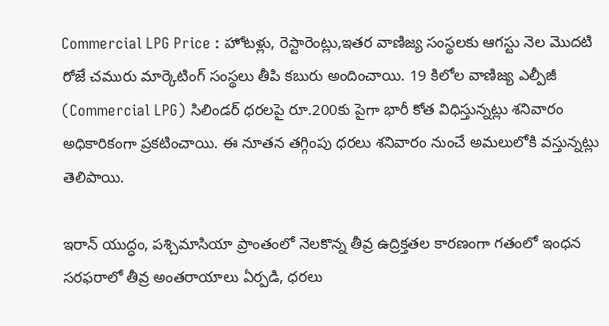Commercial LPG Price : హోటళ్లు, రెస్టారెంట్లు,ఇతర వాణిజ్య సంస్థలకు ఆగస్టు నెల మొదటి రోజే చమురు మార్కెటింగ్ సంస్థలు తీపి కబురు అందించాయి. 19 కిలోల వాణిజ్య ఎల్పీజీ (Commercial LPG) సిలిండర్ ధరలపై రూ.200కు పైగా భారీ కోత విధిస్తున్నట్లు శనివారం అధికారికంగా ప్రకటించాయి. ఈ నూతన తగ్గింపు ధరలు శనివారం నుంచే అమలులోకి వస్తున్నట్లు తెలిపాయి.

ఇరాన్ యుద్ధం, పశ్చిమాసియా ప్రాంతంలో నెలకొన్న తీవ్ర ఉద్రిక్తతల కారణంగా గతంలో ఇంధన సరఫరాలో తీవ్ర అంతరాయాలు ఏర్పడి, ధరలు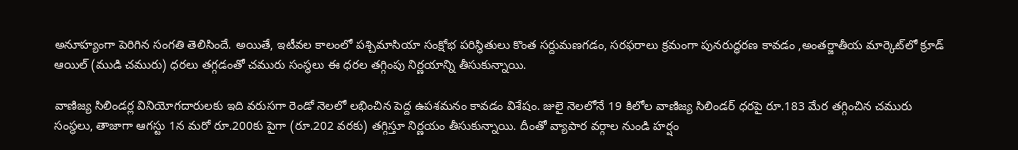అనూహ్యంగా పెరిగిన సంగతి తెలిసిందే. అయితే, ఇటీవల కాలంలో పశ్చిమాసియా సంక్షోభ పరిస్థితులు కొంత సర్దుమణగడం, సరఫరాలు క్రమంగా పునరుద్ధరణ కావడం ,అంతర్జాతీయ మార్కెట్‌లో క్రూడ్ ఆయిల్ (ముడి చమురు) ధరలు తగ్గడంతో చమురు సంస్థలు ఈ ధరల తగ్గింపు నిర్ణయాన్ని తీసుకున్నాయి.

వాణిజ్య సిలిండర్ల వినియోగదారులకు ఇది వరుసగా రెండో నెలలో లభించిన పెద్ద ఉపశమనం కావడం విశేషం. జులై నెలలోనే 19 కిలోల వాణిజ్య సిలిండర్ ధరపై రూ.183 మేర తగ్గించిన చమురు సంస్థలు, తాజాగా ఆగస్టు 1న మరో రూ.200కు పైగా (రూ.202 వరకు) తగ్గిస్తూ నిర్ణయం తీసుకున్నాయి. దీంతో వ్యాపార వర్గాల నుండి హర్షం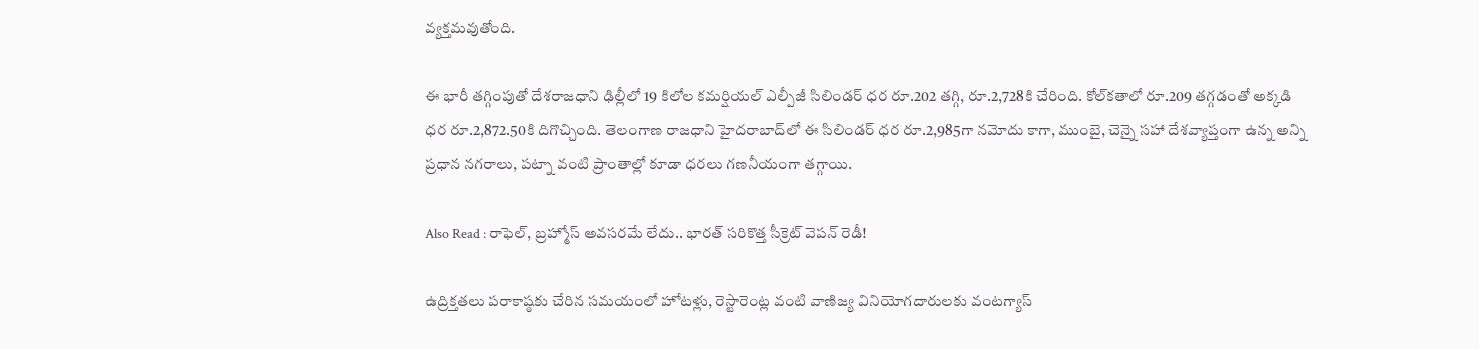వ్యక్తమవుతోంది.

ఈ భారీ తగ్గింపుతో దేశరాజధాని ఢిల్లీలో 19 కిలోల కమర్షియల్ ఎల్పీజీ సిలిండర్ ధర రూ.202 తగ్గి, రూ.2,728కి చేరింది. కోల్‌కతాలో రూ.209 తగ్గడంతో అక్కడి ధర రూ.2,872.50కి దిగొచ్చింది. తెలంగాణ రాజధాని హైదరాబాద్‌లో ఈ సిలిండర్ ధర రూ.2,985గా నమోదు కాగా, ముంబై, చెన్నై సహా దేశవ్యాప్తంగా ఉన్న అన్ని ప్రధాన నగరాలు, పట్నా వంటి ప్రాంతాల్లో కూడా ధరలు గణనీయంగా తగ్గాయి.

Also Read : రాఫెల్, బ్రహ్మోస్ అవసరమే లేదు.. భారత్ సరికొత్త సీక్రెట్ వెపన్ రెడీ!

ఉద్రిక్తతలు పరాకాష్ఠకు చేరిన సమయంలో హోటళ్లు, రెస్టారెంట్ల వంటి వాణిజ్య వినియోగదారులకు వంటగ్యాస్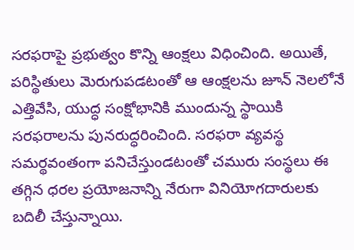సరఫరాపై ప్రభుత్వం కొన్ని ఆంక్షలు విధించింది. అయితే, పరిస్థితులు మెరుగుపడటంతో ఆ ఆంక్షలను జూన్ నెలలోనే ఎత్తివేసి, యుద్ధ సంక్షోభానికి ముందున్న స్థాయికి సరఫరాలను పునరుద్ధరించింది. సరఫరా వ్యవస్థ సమర్థవంతంగా పనిచేస్తుండటంతో చమురు సంస్థలు ఈ తగ్గిన ధరల ప్రయోజనాన్ని నేరుగా వినియోగదారులకు బదిలీ చేస్తున్నాయి.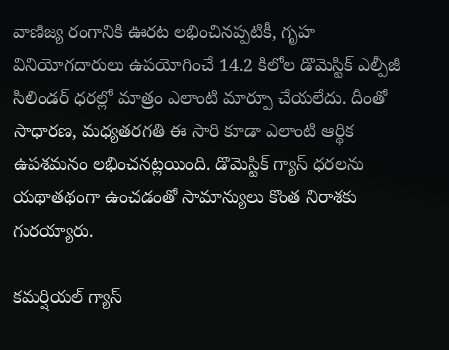వాణిజ్య రంగానికి ఊరట లభించినప్పటికీ, గృహ వినియోగదారులు ఉపయోగించే 14.2 కిలోల డొమెస్టిక్ ఎల్పీజీ సిలిండర్ ధరల్లో మాత్రం ఎలాంటి మార్పూ చేయలేదు. దీంతో సాధారణ, మధ్యతరగతి ఈ సారి కూడా ఎలాంటి ఆర్థిక ఉపశమనం లభించనట్లయింది. డొమెస్టిక్ గ్యాస్ ధరలను యథాతథంగా ఉంచడంతో సామాన్యులు కొంత నిరాశకు గురయ్యారు.

కమర్షియల్ గ్యాస్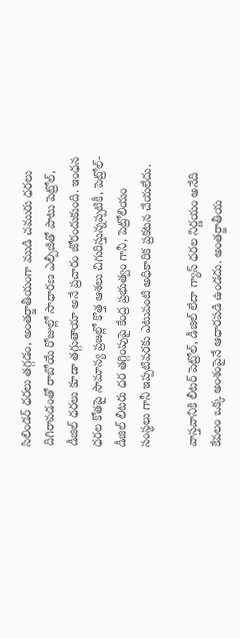సిలిండర్ ధరలు తగ్గడం, అంతర్జాతీయంగా ముడి చమురు ధరలు దిగిరావడంతో రాబోయే రోజుల్లో సాధారణ ఎల్పీజీతో పాటు పెట్రోల్, డీజిల్ ధరలు కూడా తగ్గుతాయా అనే ప్రచారం జోరందుకుంది. ఇంధన ధరల కోతపై సామాన్య ప్రజల్లో కొత్త ఆశలు చిగురిస్తున్నప్పటికీ, పెట్రోల్-డీజిల్ లీటరు ధర తగ్గింపుపై కేంద్ర ప్రభుత్వం గానీ, పెట్రోలియం సంస్థలు గానీ ఇప్పటివరకు ఎటువంటి అధికారిక ప్రకటన చేయలేదు.

వాస్తవానికి లీటర్ పెట్రోల్, డీజిల్ లేదా గ్యాస్ ధరల నిర్ణయం అనేది కేవలం ఒక్క అంశంపైనే ఆధారపడి ఉండదు. అంతర్జాతీయ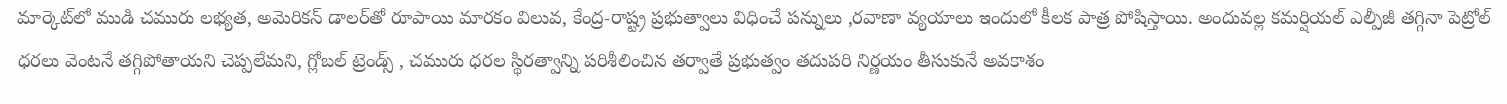మార్కెట్‌లో ముడి చమురు లభ్యత, అమెరికన్ డాలర్‌తో రూపాయి మారకం విలువ, కేంద్ర-రాష్ట్ర ప్రభుత్వాలు విధించే పన్నులు ,రవాణా వ్యయాలు ఇందులో కీలక పాత్ర పోషిస్తాయి. అందువల్ల కమర్షియల్ ఎల్పీజీ తగ్గినా పెట్రోల్ ధరలు వెంటనే తగ్గిపోతాయని చెప్పలేమని, గ్లోబల్ ట్రెండ్స్ , చమురు ధరల స్థిరత్వాన్ని పరిశీలించిన తర్వాతే ప్రభుత్వం తదుపరి నిర్ణయం తీసుకునే అవకాశం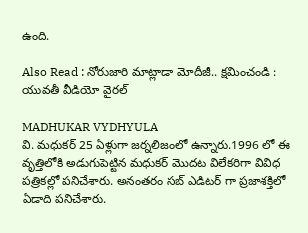ఉంది.

Also Read : నోరుజారి మాట్లాడా మోదీజీ.. క్షమించండి : యువతీ వీడియో వైరల్

MADHUKAR VYDHYULA
వి. మధుకర్‌ 25 ఏళ్లుగా జర్నలిజంలో ఉన్నారు.1996 లో ఈ వృత్తిలోకి అడుగుపెట్టిన మధుకర్‌ మొదట విలేకరిగా వివిధ పత్రికల్లో పనిచేశారు. అనంతరం సబ్‌ ఎడిటర్‌ గా ప్రజాశక్తిలో ఏడాది పనిచేశారు.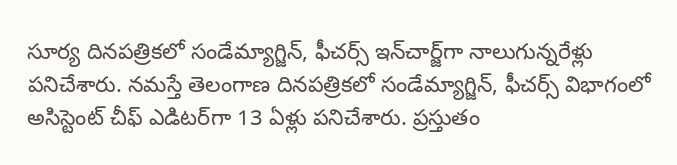సూర్య దినపత్రికలో సండేమ్యాగ్జిన్‌, ఫీచర్స్‌ ఇన్‌చార్జ్‌గా నాలుగున్నరేళ్లు పనిచేశారు. నమస్తే తెలంగాణ దినపత్రికలో సండేమ్యాగ్జిన్‌, ఫీచర్స్‌ విభాగంలో అసిస్టెంట్‌ చీఫ్‌ ఎడిటర్‌గా 13 ఏళ్లు పనిచేశారు. ప్రస్తుతం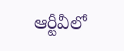ఆర్టీవీలో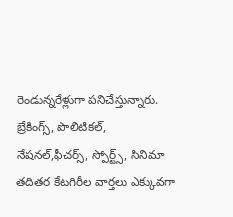రెండున్నరేళ్లుగా పనిచేస్తున్నారు. బ్రేకింగ్స్, పొలిటికల్, నేషనల్,ఫీచర్స్‌, స్పోర్ట్స్, సినిమా తదితర కేటగిరీల వార్తలు ఎక్కువగా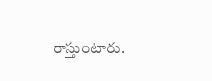రాస్తుంటారు.